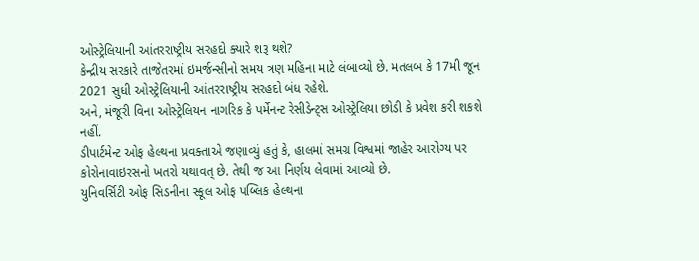ઓસ્ટ્રેલિયાની આંતરરાષ્ટ્રીય સરહદો ક્યારે શરૂ થશે?
કેન્દ્રીય સરકારે તાજેતરમાં ઇમર્જન્સીનો સમય ત્રણ મહિના માટે લંબાવ્યો છે. મતલબ કે 17મી જૂન 2021 સુધી ઓસ્ટ્રેલિયાની આંતરરાષ્ટ્રીય સરહદો બંધ રહેશે.
અને, મંજૂરી વિના ઓસ્ટ્રેલિયન નાગરિક કે પર્મેનન્ટ રેસીડેન્ટ્સ ઓસ્ટ્રેલિયા છોડી કે પ્રવેશ કરી શકશે નહીં.
ડીપાર્ટમેન્ટ ઓફ હેલ્થના પ્રવક્તાએ જણાવ્યું હતું કે, હાલમાં સમગ્ર વિશ્વમાં જાહેર આરોગ્ય પર કોરોનાવાઇરસનો ખતરો યથાવત્ છે. તેથી જ આ નિર્ણય લેવામાં આવ્યો છે.
યુનિવર્સિટી ઓફ સિડનીના સ્કૂલ ઓફ પબ્લિક હેલ્થના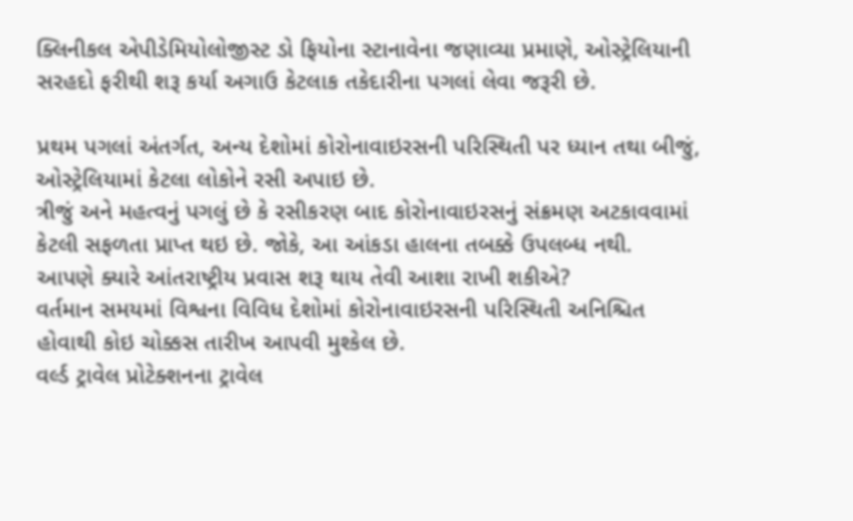ક્લિનીકલ એપીડેમિયોલોજીસ્ટ ડો ફિયોના સ્ટાનાવેના જણાવ્યા પ્રમાણે, ઓસ્ટ્રેલિયાની સરહદો ફરીથી શરૂ કર્યા અગાઉ કેટલાક તકેદારીના પગલાં લેવા જરૂરી છે.

પ્રથમ પગલાં અંતર્ગત, અન્ય દેશોમાં કોરોનાવાઇરસની પરિસ્થિતી પર ધ્યાન તથા બીજું, ઓસ્ટ્રેલિયામાં કેટલા લોકોને રસી અપાઇ છે.
ત્રીજું અને મહત્વનું પગલું છે કે રસીકરણ બાદ કોરોનાવાઇરસનું સંક્રમણ અટકાવવામાં કેટલી સફળતા પ્રાપ્ત થઇ છે. જોકે, આ આંકડા હાલના તબક્કે ઉપલબ્ધ નથી.
આપણે ક્યારે આંતરાષ્ટ્રીય પ્રવાસ શરૂ થાય તેવી આશા રાખી શકીએ?
વર્તમાન સમયમાં વિશ્વના વિવિધ દેશોમાં કોરોનાવાઇરસની પરિસ્થિતી અનિશ્ચિત હોવાથી કોઇ ચોક્કસ તારીખ આપવી મુશ્કેલ છે.
વર્લ્ડ ટ્રાવેલ પ્રોટેક્શનના ટ્રાવેલ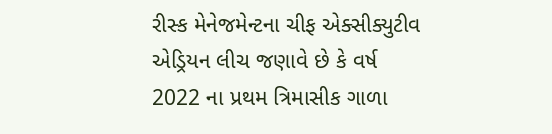રીસ્ક મેનેજમેન્ટના ચીફ એક્સીક્યુટીવ એડ્રિયન લીચ જણાવે છે કે વર્ષ 2022 ના પ્રથમ ત્રિમાસીક ગાળા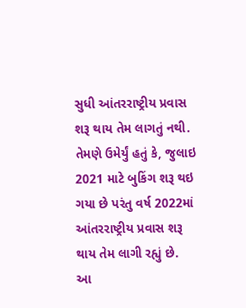સુધી આંતરરાષ્ટ્રીય પ્રવાસ શરૂ થાય તેમ લાગતું નથી.
તેમણે ઉમેર્યું હતું કે, જુલાઇ 2021 માટે બુકિંગ શરૂ થઇ ગયા છે પરંતુ વર્ષ 2022માં આંતરરાષ્ટ્રીય પ્રવાસ શરૂ થાય તેમ લાગી રહ્યું છે.
આ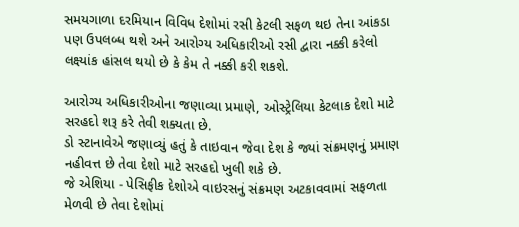સમયગાળા દરમિયાન વિવિધ દેશોમાં રસી કેટલી સફળ થઇ તેના આંકડા પણ ઉપલબ્ધ થશે અને આરોગ્ય અધિકારીઓ રસી દ્વારા નક્કી કરેલો લક્ષ્યાંક હાંસલ થયો છે કે કેમ તે નક્કી કરી શકશે.

આરોગ્ય અધિકારીઓના જણાવ્યા પ્રમાણે, ઓસ્ટ્રેલિયા કેટલાક દેશો માટે સરહદો શરૂ કરે તેવી શક્યતા છે.
ડો સ્ટાનાવેએ જણાવ્યું હતું કે તાઇવાન જેવા દેશ કે જ્યાં સંક્રમણનું પ્રમાણ નહીવત્ત છે તેવા દેશો માટે સરહદો ખુલી શકે છે.
જે એશિયા - પેસિફીક દેશોએ વાઇરસનું સંક્રમણ અટકાવવામાં સફળતા મેળવી છે તેવા દેશોમાં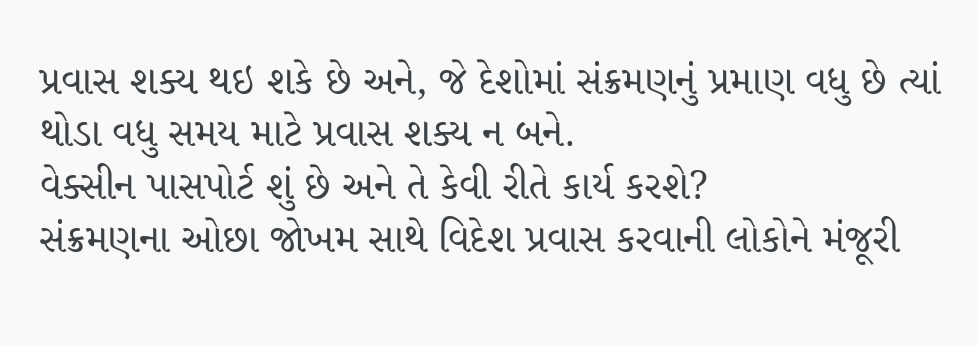પ્રવાસ શક્ય થઇ શકે છે અને, જે દેશોમાં સંક્રમણનું પ્રમાણ વધુ છે ત્યાં થોડા વધુ સમય માટે પ્રવાસ શક્ય ન બને.
વેક્સીન પાસપોર્ટ શું છે અને તે કેવી રીતે કાર્ય કરશે?
સંક્રમણના ઓછા જોખમ સાથે વિદેશ પ્રવાસ કરવાની લોકોને મંજૂરી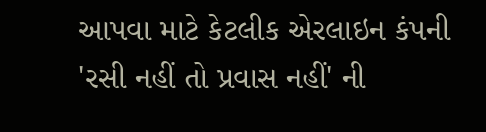આપવા માટે કેટલીક એરલાઇન કંપની 'રસી નહીં તો પ્રવાસ નહીં' ની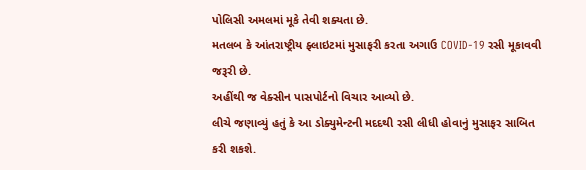પોલિસી અમલમાં મૂકે તેવી શક્યતા છે.
મતલબ કે આંતરાષ્ટ્રીય ફ્લાઇટમાં મુસાફરી કરતા અગાઉ COVID-19 રસી મૂકાવવી જરૂરી છે.
અહીંથી જ વેક્સીન પાસપોર્ટનો વિચાર આવ્યો છે.
લીચે જણાવ્યું હતું કે આ ડોક્યુમેન્ટની મદદથી રસી લીધી હોવાનું મુસાફર સાબિત કરી શકશે.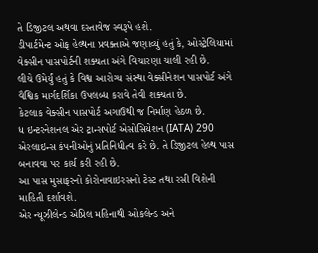તે ડિજીટલ અથવા દસ્તાવેજ સ્વરૂપે હશે.
ડીપાર્ટમેન્ટ ઓફ હેલ્થના પ્રવક્તાએ જણાવ્યું હતું કે, ઓસ્ટ્રેલિયામાં વેક્સીન પાસપોર્ટની શક્યતા અંગે વિચારણા ચાલી રહી છે.
લીચે ઉમેર્યું હતું કે વિશ્વ આરોગ્ય સંસ્થા વેક્સીનેશન પાસપોર્ટ અંગે વૈશ્વિક માર્ગદર્શિકા ઉપલબ્ધ કરાવે તેવી શક્યતા છે.
કેટલાક વેક્સીન પાસપોર્ટ અગાઉથી જ નિર્માણ હેઠળ છે.
ધ ઇન્ટરનેશનલ એર ટ્રાન્સપોર્ટ એસોસિયેશન (IATA) 290 એરલાઇન્સ કંપનીઓનું પ્રતિનિધીત્વ કરે છે. તે ડિજીટલ હેલ્થ પાસ બનાવવા પર કાર્ય કરી રહી છે.
આ પાસ મુસાફરનો કોરોનાવાઇરસનો ટેસ્ટ તથા રસી વિશેની માહિતી દર્શાવશે.
એર ન્યૂઝીલેન્ડ એપ્રિલ મહિનાથી ઓકલેન્ડ અને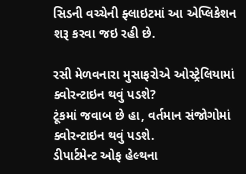સિડની વચ્ચેની ફ્લાઇટમાં આ એપ્લિકેશન શરૂ કરવા જઇ રહી છે.

રસી મેળવનારા મુસાફરોએ ઓસ્ટ્રેલિયામાં ક્વોરન્ટાઇન થવું પડશે?
ટૂંકમાં જવાબ છે હા, વર્તમાન સંજોગોમાં ક્વોરન્ટાઇન થવું પડશે.
ડીપાર્ટમેન્ટ ઓફ હેલ્થના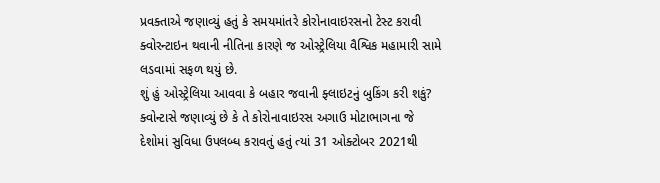પ્રવક્તાએ જણાવ્યું હતું કે સમયમાંતરે કોરોનાવાઇરસનો ટેસ્ટ કરાવી ક્વોરન્ટાઇન થવાની નીતિના કારણે જ ઓસ્ટ્રેલિયા વૈશ્વિક મહામારી સામે લડવામાં સફળ થયું છે.
શું હું ઓસ્ટ્રેલિયા આવવા કે બહાર જવાની ફ્લાઇટનું બુકિંગ કરી શકું?
ક્વોન્ટાસે જણાવ્યું છે કે તે કોરોનાવાઇરસ અગાઉ મોટાભાગના જે દેશોમાં સુવિધા ઉપલબ્ધ કરાવતું હતું ત્યાં 31 ઓક્ટોબર 2021થી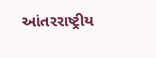આંતરરાષ્ટ્રીય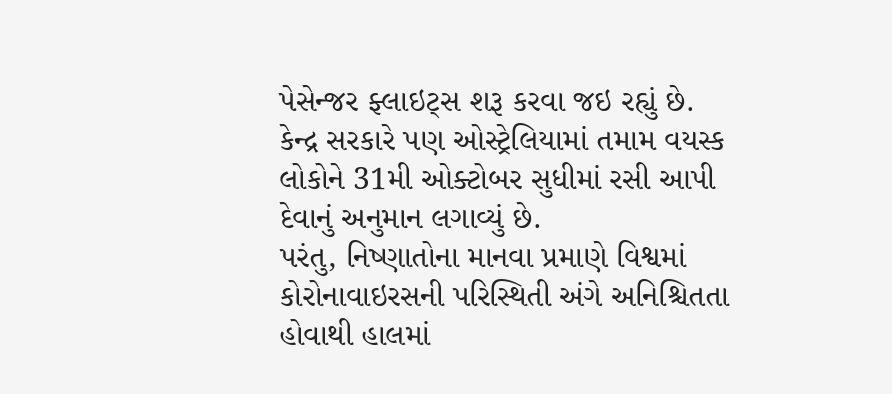પેસેન્જર ફ્લાઇટ્સ શરૂ કરવા જઇ રહ્યું છે.
કેન્દ્ર સરકારે પણ ઓસ્ટ્રેલિયામાં તમામ વયસ્ક લોકોને 31મી ઓક્ટોબર સુધીમાં રસી આપી દેવાનું અનુમાન લગાવ્યું છે.
પરંતુ, નિષ્ણાતોના માનવા પ્રમાણે વિશ્વમાં કોરોનાવાઇરસની પરિસ્થિતી અંગે અનિશ્ચિતતા હોવાથી હાલમાં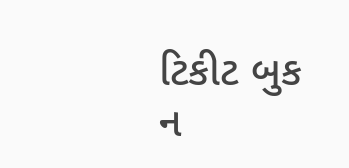ટિકીટ બુક ન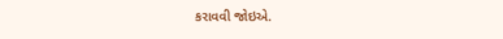કરાવવી જોઇએ.